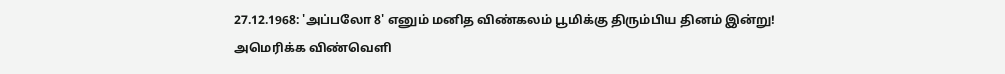27.12.1968: 'அப்பலோ 8' எனும் மனித விண்கலம் பூமிக்கு திரும்பிய தினம் இன்று!
அமெரிக்க விண்வெளி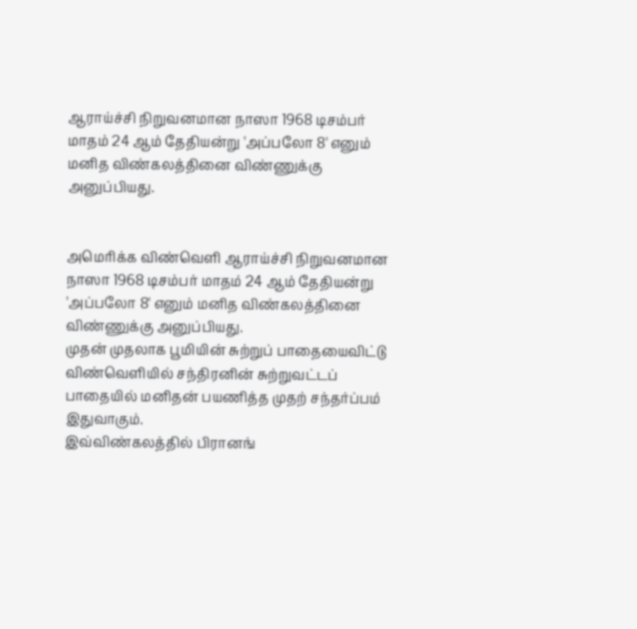ஆராய்ச்சி நிறுவனமான நாஸா 1968 டிசம்பர் மாதம் 24 ஆம் தேதியன்று 'அப்பலோ 8' எனும் மனித விண்கலத்தினை விண்ணுக்கு அனுப்பியது.


அமெரிக்க விண்வெளி ஆராய்ச்சி நிறுவனமான நாஸா 1968 டிசம்பர் மாதம் 24 ஆம் தேதியன்று 'அப்பலோ 8' எனும் மனித விண்கலத்தினை விண்ணுக்கு அனுப்பியது.
முதன் முதலாக பூமியின் சுற்றுப் பாதையைவிட்டு விண்வெளியில் சந்திரனின் சுற்றுவட்டப் பாதையில் மனிதன் பயணித்த முதற் சந்தர்ப்பம் இதுவாகும்.
இவ்விண்கலத்தில் பிரானங்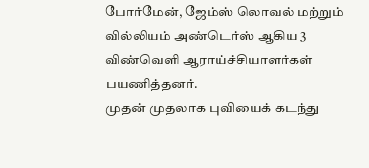போர்மேன், ஜேம்ஸ் லொவல் மற்றும் வில்லியம் அண்டெர்ஸ் ஆகிய 3 விண்வெளி ஆராய்ச்சியாளர்கள் பயணித்தனர்.
முதன் முதலாக புவியைக் கடந்து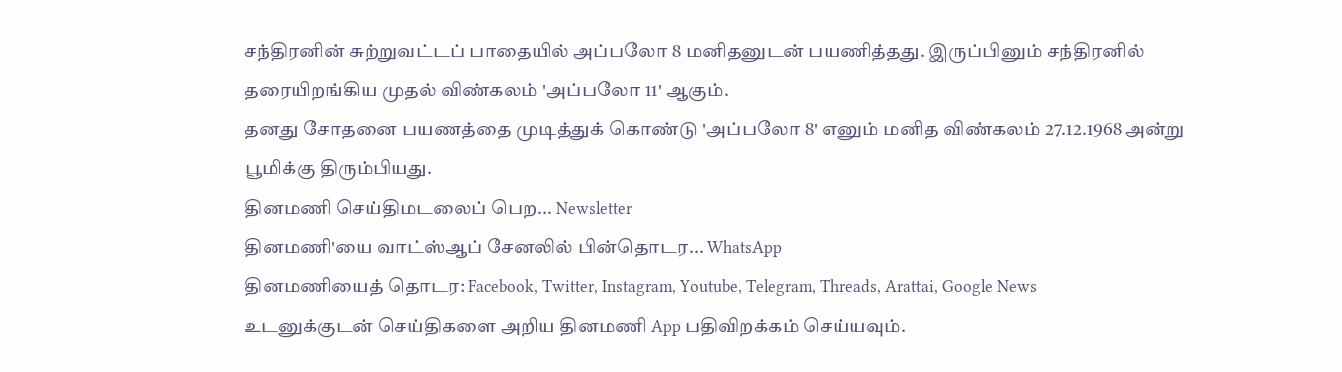சந்திரனின் சுற்றுவட்டப் பாதையில் அப்பலோ 8 மனிதனுடன் பயணித்தது. இருப்பினும் சந்திரனில் தரையிறங்கிய முதல் விண்கலம் 'அப்பலோ 11' ஆகும்.
தனது சோதனை பயணத்தை முடித்துக் கொண்டு 'அப்பலோ 8' எனும் மனித விண்கலம் 27.12.1968 அன்று பூமிக்கு திரும்பியது.
தினமணி செய்திமடலைப் பெற... Newsletter
தினமணி'யை வாட்ஸ்ஆப் சேனலில் பின்தொடர... WhatsApp
தினமணியைத் தொடர: Facebook, Twitter, Instagram, Youtube, Telegram, Threads, Arattai, Google News
உடனுக்குடன் செய்திகளை அறிய தினமணி App பதிவிறக்கம் செய்யவும்.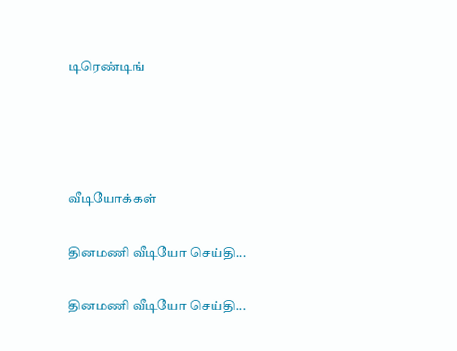டிரெண்டிங்




வீடியோக்கள்

தினமணி வீடியோ செய்தி...

தினமணி வீடியோ செய்தி...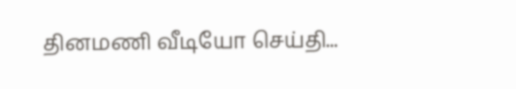தினமணி வீடியோ செய்தி...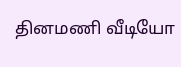தினமணி வீடியோ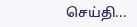செய்தி...